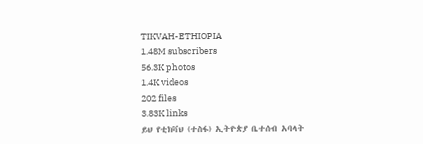TIKVAH-ETHIOPIA
1.48M subscribers
56.3K photos
1.4K videos
202 files
3.83K links
ይህ የቲክቫህ (ተስፋ) ኢትዮጵያ ቤተሰብ አባላት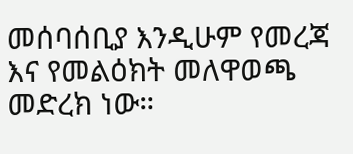መሰባሰቢያ እንዲሁም የመረጃ እና የመልዕክት መለዋወጫ መድረክ ነው።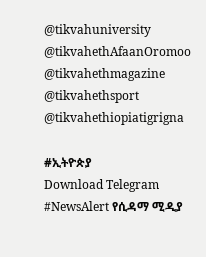@tikvahuniversity
@tikvahethAfaanOromoo
@tikvahethmagazine
@tikvahethsport
@tikvahethiopiatigrigna

#ኢትዮጵያ
Download Telegram
#NewsAlert የሲዳማ ሚዲያ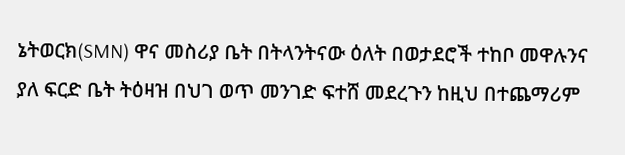ኔትወርክ(SMN) ዋና መስሪያ ቤት በትላንትናው ዕለት በወታደሮች ተከቦ መዋሉንና ያለ ፍርድ ቤት ትዕዛዝ በህገ ወጥ መንገድ ፍተሸ መደረጉን ከዚህ በተጨማሪም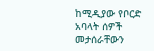ከሚዲያው የቦርድ አባላት ሰዎች መታሰራቸውን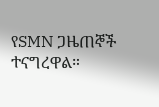የSMN ጋዜጠኞች ተናግረዋል።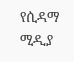የሲዳማ ሚዲያ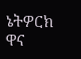ኔትዎርክ ዋና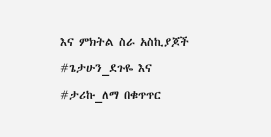እና ምክትል ስራ አስኪያጆች #ጌታሁን_ደጉዬ እና #ታሪኩ_ለማ በቁጥጥር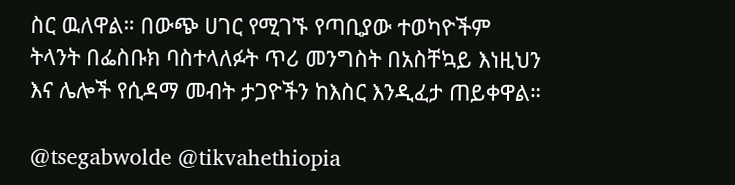ስር ዉለዋል። በውጭ ሀገር የሚገኙ የጣቢያው ተወካዮችም ትላንት በፌስቡክ ባስተላለፉት ጥሪ መንግስት በአስቸኳይ እነዚህን እና ሌሎች የሲዳማ መብት ታጋዮችን ከእስር እንዲፈታ ጠይቀዋል።

@tsegabwolde @tikvahethiopia